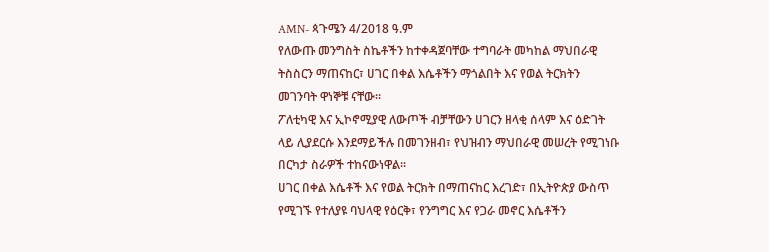AMN- ጳጉሜን 4/2018 ዓ.ም
የለውጡ መንግስት ስኬቶችን ከተቀዳጀባቸው ተግባራት መካከል ማህበራዊ ትስስርን ማጠናከር፣ ሀገር በቀል እሴቶችን ማጎልበት እና የወል ትርክትን መገንባት ዋነኞቹ ናቸው።
ፖለቲካዊ እና ኢኮኖሚያዊ ለውጦች ብቻቸውን ሀገርን ዘላቂ ሰላም እና ዕድገት ላይ ሊያደርሱ እንደማይችሉ በመገንዘብ፣ የህዝብን ማህበራዊ መሠረት የሚገነቡ በርካታ ስራዎች ተከናውነዋል።
ሀገር በቀል እሴቶች እና የወል ትርክት በማጠናከር እረገድ፣ በኢትዮጵያ ውስጥ የሚገኙ የተለያዩ ባህላዊ የዕርቅ፣ የንግግር እና የጋራ መኖር እሴቶችን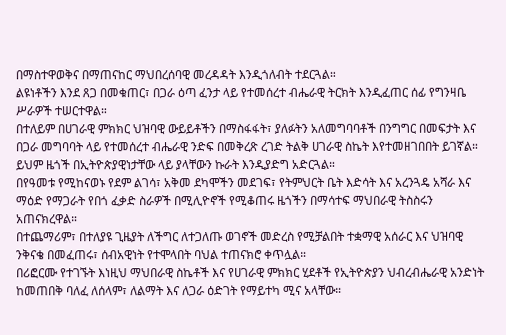በማስተዋወቅና በማጠናከር ማህበረሰባዊ መረዳዳት እንዲጎለብት ተደርጓል።
ልዩነቶችን እንደ ጸጋ በመቁጠር፣ በጋራ ዕጣ ፈንታ ላይ የተመሰረተ ብሔራዊ ትርክት እንዲፈጠር ሰፊ የግንዛቤ ሥራዎች ተሠርተዋል።
በተለይም በሀገራዊ ምክክር ህዝባዊ ውይይቶችን በማስፋፋት፣ ያለፉትን አለመግባባቶች በንግግር በመፍታት እና በጋራ መግባባት ላይ የተመሰረተ ብሔራዊ ንድፍ በመቅረጽ ረገድ ትልቅ ሀገራዊ ስኬት እየተመዘገበበት ይገኛል። ይህም ዜጎች በኢትዮጵያዊነታቸው ላይ ያላቸውን ኩራት እንዲያድግ አድርጓል።
በየዓመቱ የሚከናወኑ የደም ልገሳ፣ አቅመ ደካሞችን መደገፍ፣ የትምህርት ቤት እድሳት እና አረንጓዴ አሻራ እና ማዕድ የማጋራት የበጎ ፈቃድ ስራዎች በሚሊዮኖች የሚቆጠሩ ዜጎችን በማሳተፍ ማህበራዊ ትስስሩን አጠናክረዋል።
በተጨማሪም፣ በተለያዩ ጊዜያት ለችግር ለተጋለጡ ወገኖች መድረስ የሚቻልበት ተቋማዊ አሰራር እና ህዝባዊ ንቅናቄ በመፈጠሩ፣ ሰብአዊነት የተሞላበት ባህል ተጠናክሮ ቀጥሏል።
በሪፎርሙ የተገኙት እነዚህ ማህበራዊ ስኬቶች እና የሀገራዊ ምክክር ሂደቶች የኢትዮጵያን ህብረብሔራዊ አንድነት ከመጠበቅ ባለፈ ለሰላም፣ ለልማት እና ለጋራ ዕድገት የማይተካ ሚና አላቸው።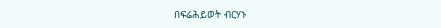በፍሬሕይወት ብርሃኑ